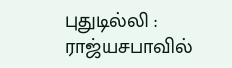புதுடில்லி : ராஜ்யசபாவில்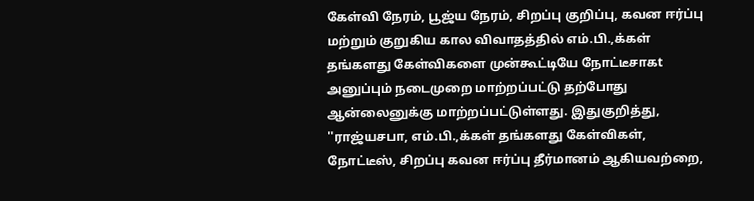கேள்வி நேரம், பூஜ்ய நேரம், சிறப்பு குறிப்பு, கவன ஈர்ப்பு மற்றும் குறுகிய கால விவாதத்தில் எம்.பி.,க்கள் தங்களது கேள்விகளை முன்கூட்டியே நோட்டீசாகt அனுப்பும் நடைமுறை மாற்றப்பட்டு தற்போது ஆன்லைனுக்கு மாற்றப்பட்டுள்ளது. இதுகுறித்து, ''ராஜ்யசபா, எம்.பி.,க்கள் தங்களது கேள்விகள், நோட்டீஸ், சிறப்பு கவன ஈர்ப்பு தீர்மானம் ஆகியவற்றை,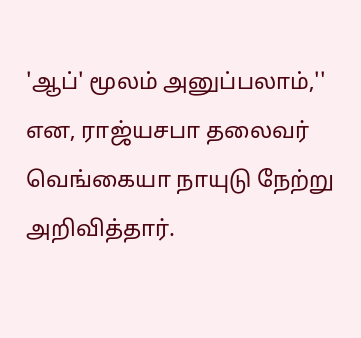'ஆப்' மூலம் அனுப்பலாம்,'' என, ராஜ்யசபா தலைவர் வெங்கையா நாயுடு நேற்று அறிவித்தார்.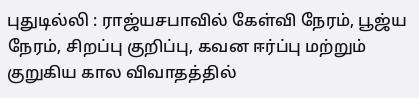புதுடில்லி : ராஜ்யசபாவில் கேள்வி நேரம், பூஜ்ய நேரம், சிறப்பு குறிப்பு, கவன ஈர்ப்பு மற்றும் குறுகிய கால விவாதத்தில்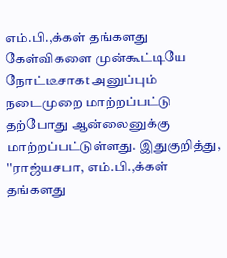எம்.பி.,க்கள் தங்களது கேள்விகளை முன்கூட்டியே நோட்டீசாகt அனுப்பும் நடைமுறை மாற்றப்பட்டு தற்போது ஆன்லைனுக்கு மாற்றப்பட்டுள்ளது. இதுகுறித்து, ''ராஜ்யசபா, எம்.பி.,க்கள் தங்களது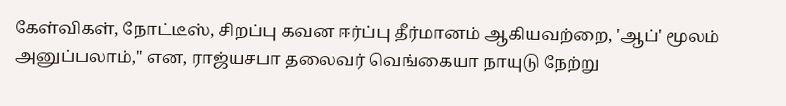கேள்விகள், நோட்டீஸ், சிறப்பு கவன ஈர்ப்பு தீர்மானம் ஆகியவற்றை, 'ஆப்' மூலம் அனுப்பலாம்,'' என, ராஜ்யசபா தலைவர் வெங்கையா நாயுடு நேற்று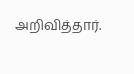அறிவித்தார்.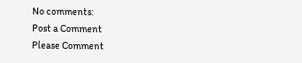No comments:
Post a Comment
Please Comment